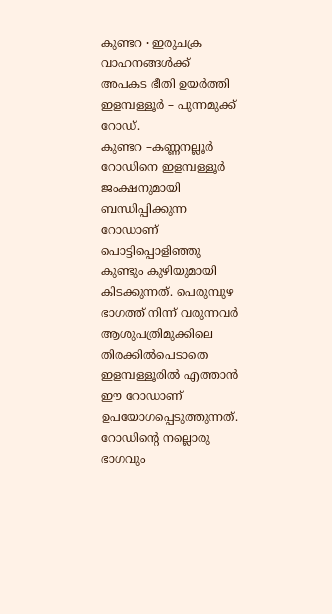കുണ്ടറ ∙ ഇരുചക്ര വാഹനങ്ങൾക്ക് അപകട ഭീതി ഉയർത്തി ഇളമ്പള്ളൂർ – പുന്നമുക്ക് റോഡ്.
കുണ്ടറ –കണ്ണനല്ലൂർ റോഡിനെ ഇളമ്പള്ളൂർ ജംക്ഷനുമായി ബന്ധിപ്പിക്കുന്ന റോഡാണ് പൊട്ടിപ്പൊളിഞ്ഞു കുണ്ടും കുഴിയുമായി കിടക്കുന്നത്. പെരുമ്പുഴ ഭാഗത്ത് നിന്ന് വരുന്നവർ ആശുപത്രിമുക്കിലെ തിരക്കിൽപെടാതെ ഇളമ്പള്ളൂരിൽ എത്താൻ ഈ റോഡാണ് ഉപയോഗപ്പെടുത്തുന്നത്.
റോഡിന്റെ നല്ലൊരു ഭാഗവും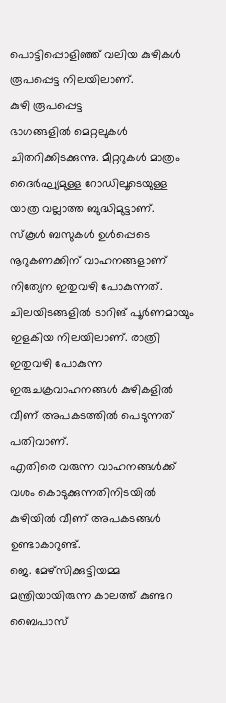പൊട്ടിപ്പൊളിഞ്ഞ് വലിയ കുഴികൾ രൂപപ്പെട്ട നിലയിലാണ്.
കുഴി രൂപപ്പെട്ട
ഭാഗങ്ങളിൽ മെറ്റലുകൾ ചിതറിക്കിടക്കുന്നു. മീറ്ററുകൾ മാത്രം ദൈർഘ്യമുള്ള റോഡിലൂടെയുള്ള യാത്ര വല്ലാത്ത ബുദ്ധിമുട്ടാണ്.
സ്കൂൾ ബസുകൾ ഉൾപ്പെടെ നൂറുകണക്കിന് വാഹനങ്ങളാണ് നിത്യേന ഇതുവഴി പോകുന്നത്. ചിലയിടങ്ങളിൽ ടാറിങ് പൂർണമായും ഇളകിയ നിലയിലാണ്. രാത്രി ഇതുവഴി പോകുന്ന ഇരുചക്രവാഹനങ്ങൾ കുഴികളിൽ വീണ് അപകടത്തിൽ പെടുന്നത് പതിവാണ്.
എതിരെ വരുന്ന വാഹനങ്ങൾക്ക് വശം കൊടുക്കുന്നതിനിടയിൽ കുഴിയിൽ വീണ് അപകടങ്ങൾ ഉണ്ടാകാറുണ്ട്.
ജെ. മേഴ്സിക്കുട്ടിയമ്മ മന്ത്രിയായിരുന്ന കാലത്ത് കുണ്ടറ ബൈപാസ്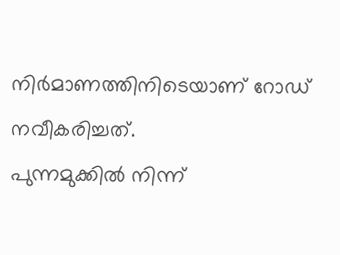നിർമാണത്തിനിടെയാണ് റോഡ് നവീകരിച്ചത്.
പുന്നമുക്കിൽ നിന്ന്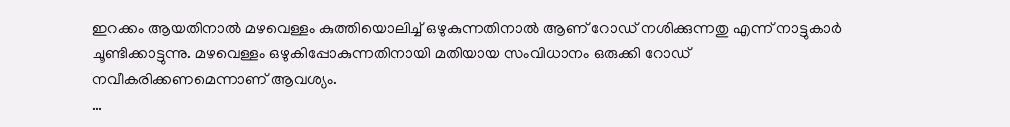ഇറക്കം ആയതിനാൽ മഴവെള്ളം കുത്തിയൊലിച്ച് ഒഴുകുന്നതിനാൽ ആണ് റോഡ് നശിക്കുന്നതു എന്ന് നാട്ടുകാർ ചൂണ്ടിക്കാട്ടുന്നു. മഴവെള്ളം ഒഴുകിപ്പോകുന്നതിനായി മതിയായ സംവിധാനം ഒരുക്കി റോഡ് നവീകരിക്കണമെന്നാണ് ആവശ്യം.
…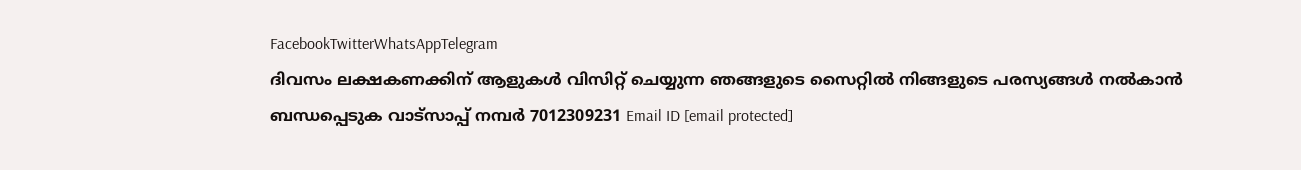FacebookTwitterWhatsAppTelegram
ദിവസം ലക്ഷകണക്കിന് ആളുകൾ വിസിറ്റ് ചെയ്യുന്ന ഞങ്ങളുടെ സൈറ്റിൽ നിങ്ങളുടെ പരസ്യങ്ങൾ നൽകാൻ ബന്ധപ്പെടുക വാട്സാപ്പ് നമ്പർ 7012309231 Email ID [email protected]